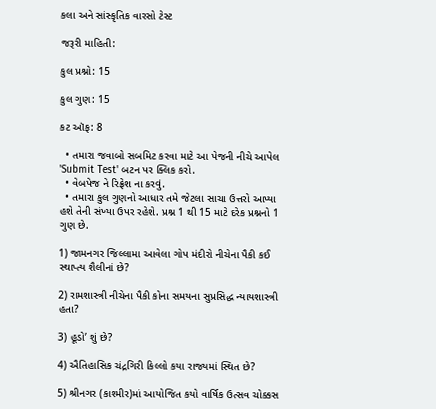કલા અને સાંસ્કૃતિક વારસો ટેસ્ટ

જરૂરી માહિતી:

કુલ પ્રશ્નો: 15

કુલ ગુણ: 15

કટ ઑફ: 8

  • તમારા જવાબો સબમિટ કરવા માટે આ પેજની નીચે આપેલ 'Submit Test' બટન પર ક્લિક કરો.
  • વેબપેજ ને રિફ્રેશ ના કરવું.
  • તમારા કુલ ગુણનો આધાર તમે જેટલા સાચા ઉત્તરો આપ્યા હશે તેની સંખ્યા ઉપર રહેશે. પ્રશ્ન 1 થી 15 માટે દરેક પ્રશ્નનો 1 ગુણ છે.

1) જામનગર જિલ્લામા આવેલા ગોપ મંદીરો નીચેના પૈકી કઈ સ્થાપ્ત્ય શૈલીનાં છે?

2) રામશાસ્ત્રી નીચેના પૈકી કોના સમયના સુપ્રસિદ્ધ ન્યાયશાસ્ત્રી હતા?

3) હૂડો’ શું છે?

4) ઐતિહાસિક ચંદ્રગિરી કિલ્લો કયા રાજ્યમાં સ્થિત છે?

5) શ્રીનગર (કાશ્મીર)માં આયોજિત કયો વાર્ષિક ઉત્સવ ચોક્કસ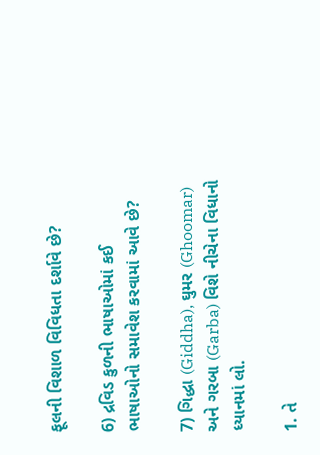ફૂલની વિશાળ વિવિધતા દર્શાવે છે?

6) દ્રવિડ કુળની ભાષાઓમાં કઈ ભાષાઓનો સમાવેશ કરવામાં આવે છે?

7) ગિદ્ધા (Giddha), ઘુમર (Ghoomar) અને ગરબા (Garba) વિશે નીચેના વિધાનો ધ્યાનમાં લો.

1. તે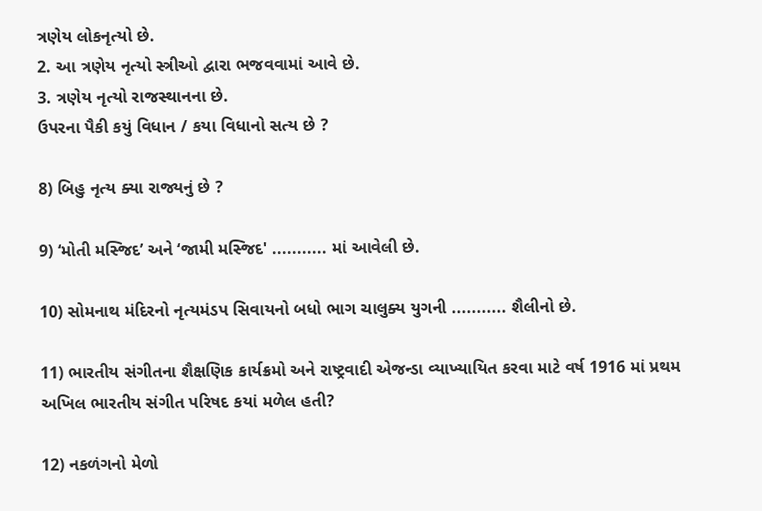ત્રણેય લોકનૃત્યો છે.
2. આ ત્રણેય નૃત્યો સ્ત્રીઓ દ્વારા ભજવવામાં આવે છે.
3. ત્રણેય નૃત્યો રાજસ્થાનના છે.
ઉપરના પૈકી કયું વિધાન / કયા વિધાનો સત્ય છે ?

8) બિહુ નૃત્ય ક્યા રાજ્યનું છે ?

9) ‘મોતી મસ્જિદ’ અને ‘જામી મસ્જિદ' ........... માં આવેલી છે.

10) સોમનાથ મંદિરનો નૃત્યમંડપ સિવાયનો બધો ભાગ ચાલુક્ય યુગની ........... શૈલીનો છે.

11) ભારતીય સંગીતના શૈક્ષણિક કાર્યક્રમો અને રાષ્ટ્રવાદી એજન્ડા વ્યાખ્યાયિત કરવા માટે વર્ષ 1916 માં પ્રથમ અખિલ ભારતીય સંગીત પરિષદ કયાં મળેલ હતી?

12) નકળંગનો મેળો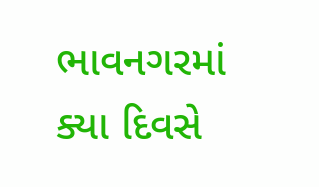ભાવનગરમાં ક્યા દિવસે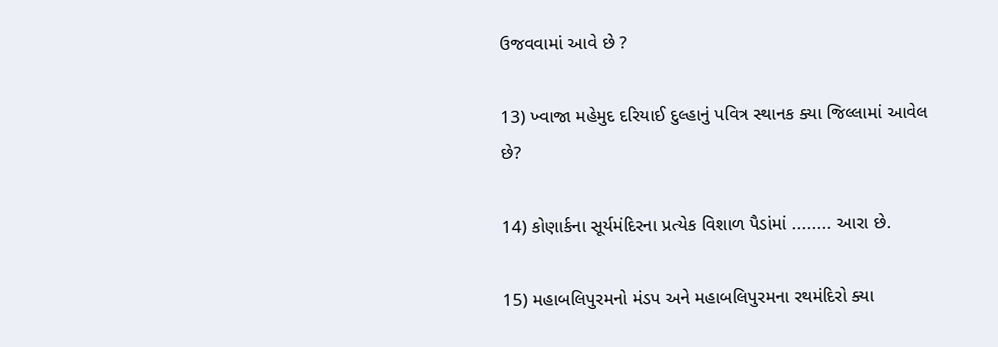ઉજવવામાં આવે છે ?

13) ખ્વાજા મહેમુદ દરિયાઈ દુલ્હાનું પવિત્ર સ્થાનક ક્યા જિલ્લામાં આવેલ છે?

14) કોણાર્કના સૂર્યમંદિરના પ્રત્યેક વિશાળ પૈડાંમાં ........ આરા છે.

15) મહાબલિપુરમનો મંડપ અને મહાબલિપુરમના રથમંદિરો ક્યા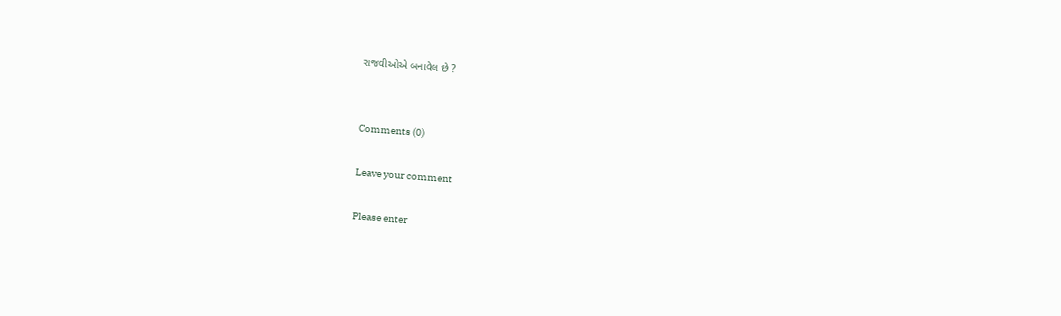રાજવીઓએ બનાવેલ છે ?


Comments (0)

Leave your comment

Please enter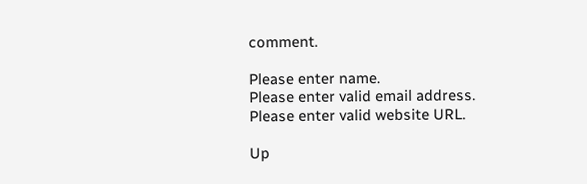comment.

Please enter name.
Please enter valid email address.
Please enter valid website URL.

Up